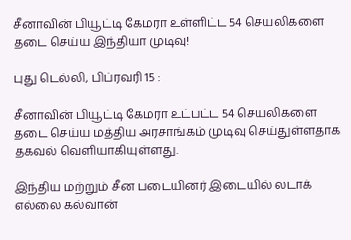சீனாவின் பியூட்டி கேமரா உள்ளிட்ட 54 செயலிகளை தடை செய்ய இந்தியா முடிவு!

புது டெல்லி, பிப்ரவரி 15 :

சீனாவின் பியூட்டி கேமரா உட்பட்ட 54 செயலிகளை தடை செய்ய மத்திய அரசாங்கம் முடிவு செய்துள்ளதாக தகவல் வெளியாகியுள்ளது.

இந்திய மற்றும் சீன படையினர் இடையில் லடாக் எல்லை கல்வான்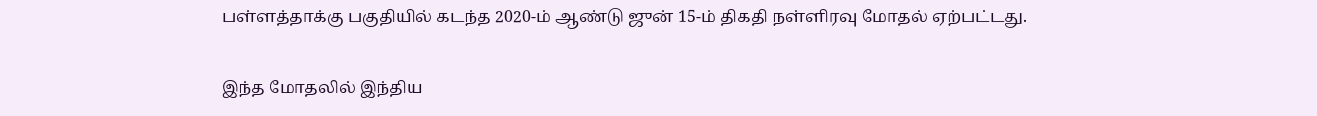பள்ளத்தாக்கு பகுதியில் கடந்த 2020-ம் ஆண்டு ஜுன் 15-ம் திகதி நள்ளிரவு மோதல் ஏற்பட்டது.

இந்த மோதலில் இந்திய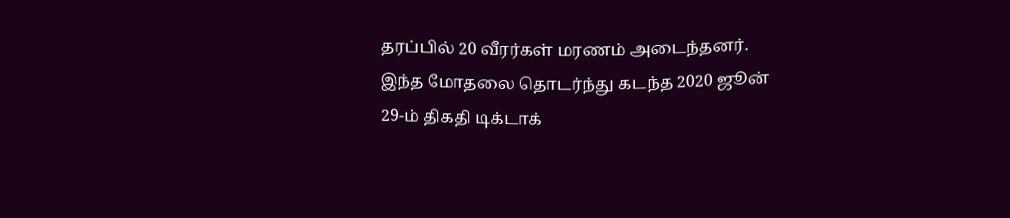தரப்பில் 20 வீரர்கள் மரணம் அடைந்தனர். இந்த மோதலை தொடர்ந்து கடந்த 2020 ஜூன் 29-ம் திகதி டிக்டாக்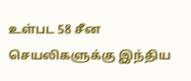உள்பட 58 சீன செயலிகளுக்கு இந்திய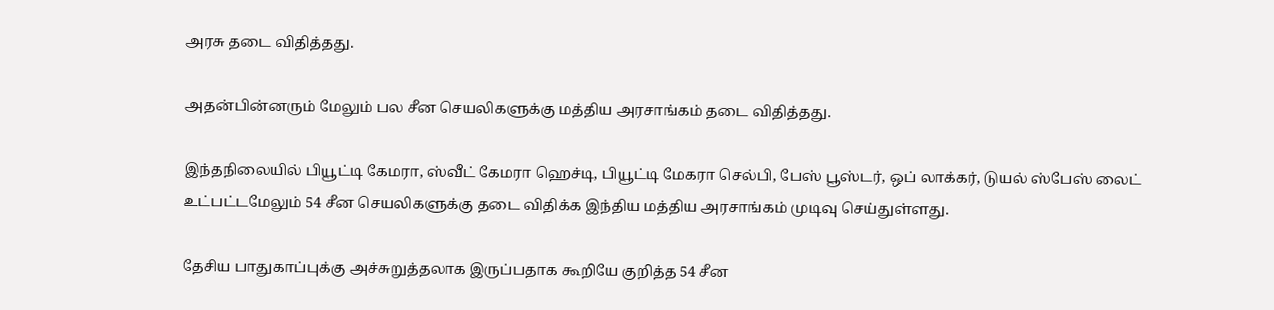அரசு தடை விதித்தது.

அதன்பின்னரும் மேலும் பல சீன செயலிகளுக்கு மத்திய அரசாங்கம் தடை விதித்தது.

இந்தநிலையில் பியூட்டி கேமரா, ஸ்வீட் கேமரா ஹெச்டி, பியூட்டி மேகரா செல்பி, பேஸ் பூஸ்டர், ஒப் லாக்கர், டுயல் ஸ்பேஸ் லைட் உட்பட்டமேலும் 54 சீன செயலிகளுக்கு தடை விதிக்க இந்திய மத்திய அரசாங்கம் முடிவு செய்துள்ளது.

தேசிய பாதுகாப்புக்கு அச்சுறுத்தலாக இருப்பதாக கூறியே குறித்த 54 சீன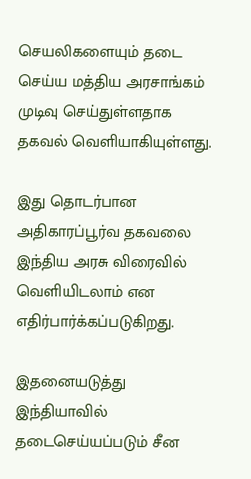செயலிகளையும் தடை செய்ய மத்திய அரசாங்கம் முடிவு செய்துள்ளதாக தகவல் வெளியாகியுள்ளது.

இது தொடர்பான அதிகாரப்பூர்வ தகவலை இந்திய அரசு விரைவில் வெளியிடலாம் என எதிர்பார்க்கப்படுகிறது.

இதனையடுத்து இந்தியாவில் தடைசெய்யப்படும் சீன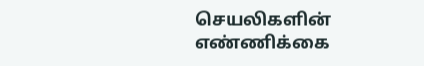செயலிகளின் எண்ணிக்கை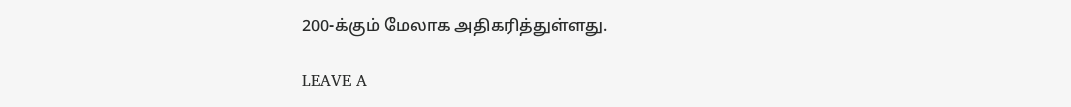200-க்கும் மேலாக அதிகரித்துள்ளது.

LEAVE A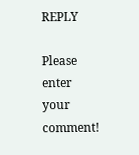REPLY

Please enter your comment!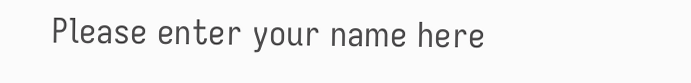Please enter your name here